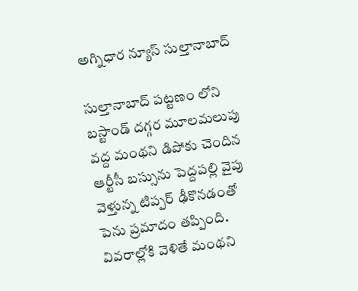అగ్నిధార న్యూస్ సుల్తానాబాద్

సుల్తానాబాద్ పట్టణం లోని బస్టాండ్ దగ్గర మూలమలుపు వద్ద మంథని డిపోకు చెందిన ఆర్టీసీ బస్సును పెద్దపల్లి వైపు వెళ్తున్న టిప్పర్ ఢీకొనడంతో పెను ప్రమాదం తప్పింది. వివరాల్లోకి వెళితే మంథని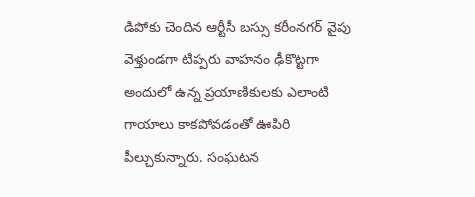డిపోకు చెందిన ఆర్టీసీ బస్సు కరీంనగర్ వైపు వెళ్తుండగా టిప్పరు వాహనం ఢీకొట్టగా అందులో ఉన్న ప్రయాణికులకు ఎలాంటి గాయాలు కాకపోవడంతో ఊపిరి పీల్చుకున్నారు. సంఘటన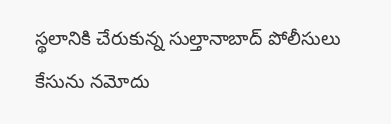స్థలానికి చేరుకున్న సుల్తానాబాద్ పోలీసులు కేసును నమోదు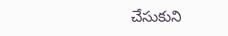చేసుకుని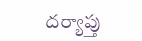దర్యాప్తు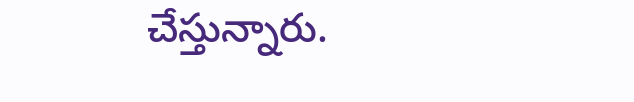చేస్తున్నారు.